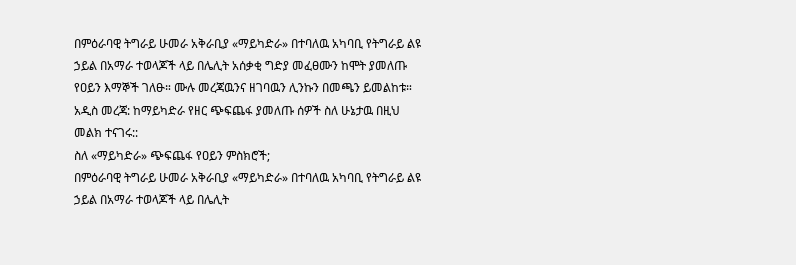በምዕራባዊ ትግራይ ሁመራ አቅራቢያ «ማይካድራ» በተባለዉ አካባቢ የትግራይ ልዩ ኃይል በአማራ ተወላጆች ላይ በሌሊት አሰቃቂ ግድያ መፈፀሙን ከሞት ያመለጡ የዐይን እማኞች ገለፁ። ሙሉ መረጃዉንና ዘገባዉን ሊንኩን በመጫን ይመልከቱ።
አዲስ መረጃ: ከማይካድራ የዘር ጭፍጨፋ ያመለጡ ሰዎች ስለ ሁኔታዉ በዚህ መልክ ተናገሩ::
ስለ «ማይካድራ» ጭፍጨፋ የዐይን ምስክሮች;
በምዕራባዊ ትግራይ ሁመራ አቅራቢያ «ማይካድራ» በተባለዉ አካባቢ የትግራይ ልዩ ኃይል በአማራ ተወላጆች ላይ በሌሊት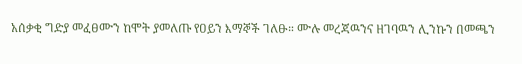አሰቃቂ ግድያ መፈፀሙን ከሞት ያመለጡ የዐይን እማኞች ገለፁ። ሙሉ መረጃዉንና ዘገባዉን ሊንኩን በመጫን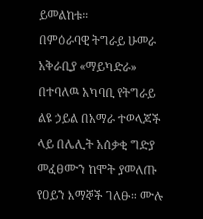ይመልከቱ።
በምዕራባዊ ትግራይ ሁመራ አቅራቢያ «ማይካድራ» በተባለዉ አካባቢ የትግራይ ልዩ ኃይል በአማራ ተወላጆች ላይ በሌሊት አሰቃቂ ግድያ መፈፀሙን ከሞት ያመለጡ የዐይን እማኞች ገለፁ። ሙሉ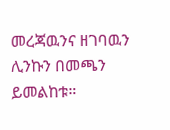መረጃዉንና ዘገባዉን ሊንኩን በመጫን ይመልከቱ።